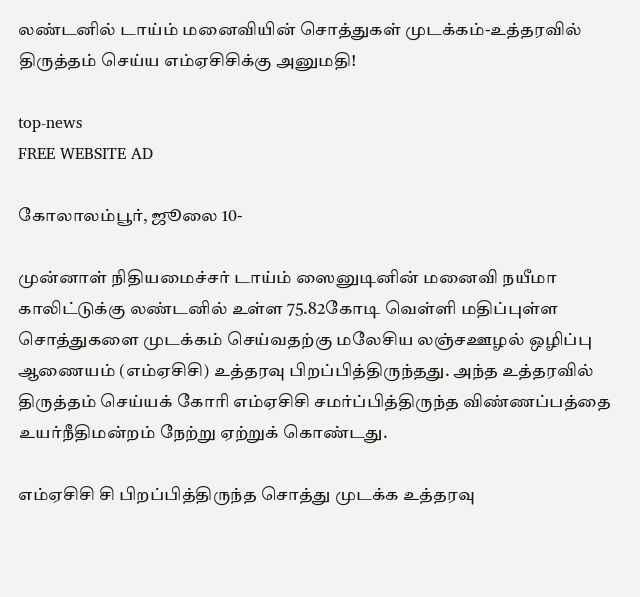லண்டனில் டாய்ம் மனைவியின் சொத்துகள் முடக்கம்-உத்தரவில் திருத்தம் செய்ய எம்ஏசிசிக்கு அனுமதி!

top-news
FREE WEBSITE AD

கோலாலம்பூர், ஜூலை 10-

முன்னாள் நிதியமைச்சர் டாய்ம் ஸைனுடினின் மனைவி நயீமா காலிட்டுக்கு லண்டனில் உள்ள 75.82கோடி வெள்ளி மதிப்புள்ள சொத்துகளை முடக்கம் செய்வதற்கு மலேசிய லஞ்சஊழல் ஒழிப்பு ஆணையம் (எம்ஏசிசி) உத்தரவு பிறப்பித்திருந்தது. அந்த உத்தரவில் திருத்தம் செய்யக் கோரி எம்ஏசிசி சமர்ப்பித்திருந்த விண்ணப்பத்தை உயர்நீதிமன்றம் நேற்று ஏற்றுக் கொண்டது.

எம்ஏசிசி சி பிறப்பித்திருந்த சொத்து முடக்க உத்தரவு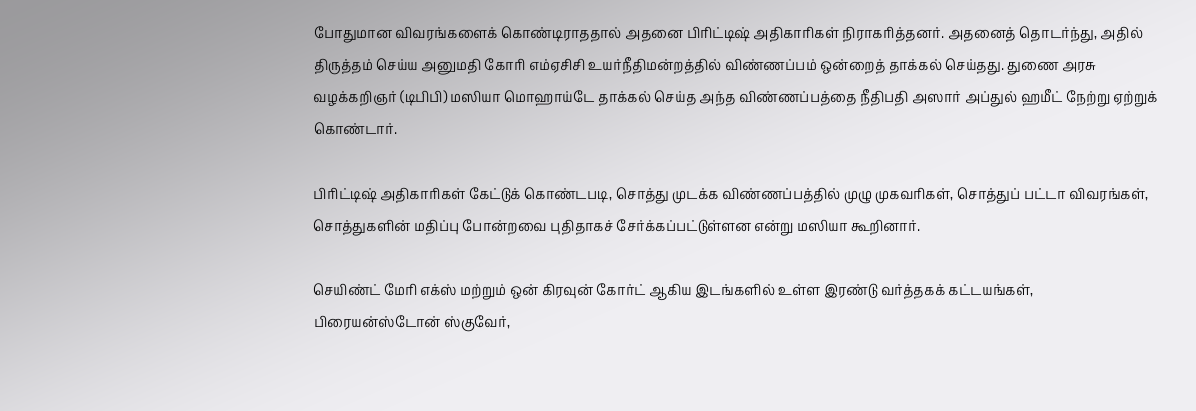போதுமான விவரங்களைக் கொண்டிராததால் அதனை பிரிட்டிஷ் அதிகாரிகள் நிராகரித்தனர். அதனைத் தொடர்ந்து, அதில் திருத்தம் செய்ய அனுமதி கோரி எம்ஏசிசி உயர்நீதிமன்றத்தில் விண்ணப்பம் ஒன்றைத் தாக்கல் செய்தது. துணை அரசு வழக்கறிஞர் (டிபிபி) மஸியா மொஹாய்டே தாக்கல் செய்த அந்த விண்ணப்பத்தை நீதிபதி அஸார் அப்துல் ஹமீட் நேற்று ஏற்றுக் கொண்டார்.

பிரிட்டிஷ் அதிகாரிகள் கேட்டுக் கொண்டபடி, சொத்து முடக்க விண்ணப்பத்தில் முழு முகவரிகள், சொத்துப் பட்டா விவரங்கள், சொத்துகளின் மதிப்பு போன்றவை புதிதாகச் சேர்க்கப்பட்டுள்ளன என்று மஸியா கூறினார்.

செயிண்ட் மேரி எக்ஸ் மற்றும் ஒன் கிரவுன் கோர்ட் ஆகிய இடங்களில் உள்ள இரண்டு வர்த்தகக் கட்டயங்கள், பிரையன்ஸ்டோன் ஸ்குவேர்,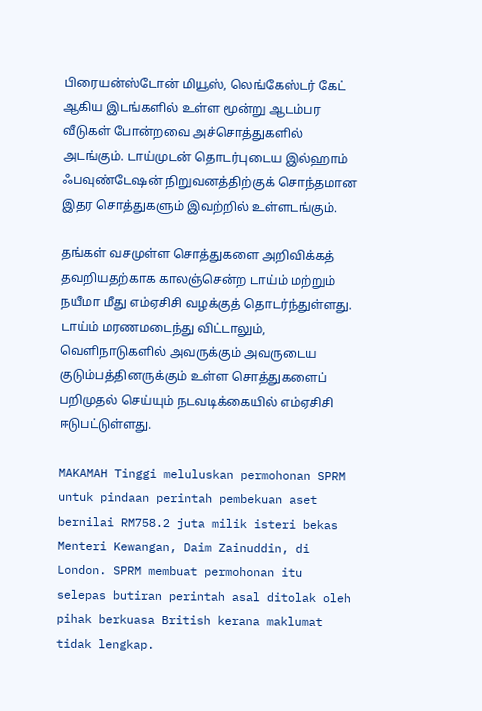பிரையன்ஸ்டோன் மியூஸ், லெங்கேஸ்டர் கேட் ஆகிய இடங்களில் உள்ள மூன்று ஆடம்பர வீடுகள் போன்றவை அச்சொத்துகளில் அடங்கும். டாய்முடன் தொடர்புடைய இல்ஹாம் ஃபவுண்டேஷன் நிறுவனத்திற்குக் சொந்தமான இதர சொத்துகளும் இவற்றில் உள்ளடங்கும்.

தங்கள் வசமுள்ள சொத்துகளை அறிவிக்கத் தவறியதற்காக காலஞ்சென்ற டாய்ம் மற்றும் நயீமா மீது எம்ஏசிசி வழக்குத் தொடர்ந்துள்ளது. டாய்ம் மரணமடைந்து விட்டாலும், வெளிநாடுகளில் அவருக்கும் அவருடைய குடும்பத்தினருக்கும் உள்ள சொத்துகளைப் பறிமுதல் செய்யும் நடவடிக்கையில் எம்ஏசிசி ஈடுபட்டுள்ளது.

MAKAMAH Tinggi meluluskan permohonan SPRM untuk pindaan perintah pembekuan aset bernilai RM758.2 juta milik isteri bekas Menteri Kewangan, Daim Zainuddin, di London. SPRM membuat permohonan itu selepas butiran perintah asal ditolak oleh pihak berkuasa British kerana maklumat tidak lengkap.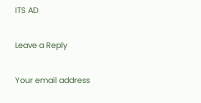ITS AD

Leave a Reply

Your email address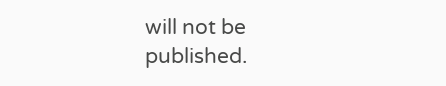will not be published.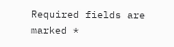Required fields are marked *